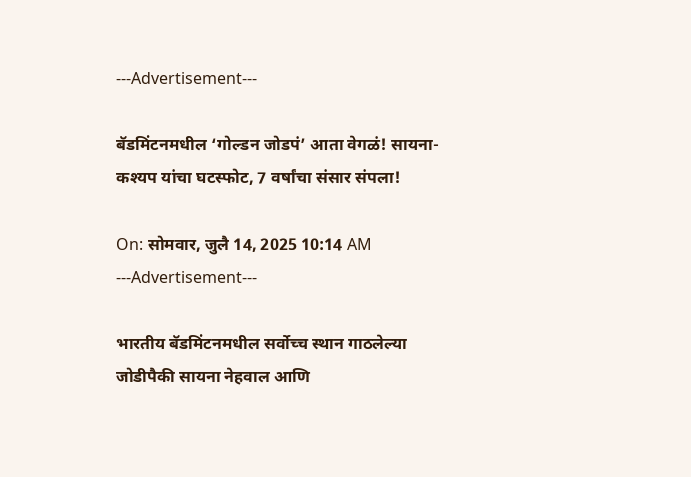---Advertisement---

बॅडमिंटनमधील ‘गोल्डन जोडपं’ आता वेगळं! सायना-कश्यप यांचा घटस्फोट, 7 वर्षांचा संसार संपला!

On: सोमवार, जुलै 14, 2025 10:14 AM
---Advertisement---

भारतीय बॅडमिंटनमधील सर्वोच्च स्थान गाठलेल्या जोडीपैकी सायना नेहवाल आणि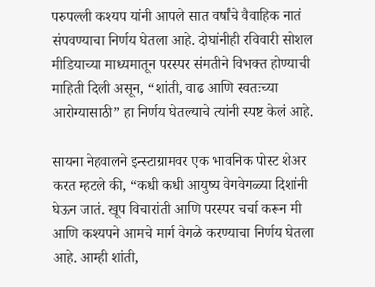परुपल्ली कश्यप यांनी आपले सात वर्षांचे वैवाहिक नातं संपवण्याचा निर्णय घेतला आहे. दोघांनीही रविवारी सोशल मीडियाच्या माध्यमातून परस्पर संमतीने विभक्त होण्याची माहिती दिली असून, “शांती, वाढ आणि स्वतःच्या आरोग्यासाठी” हा निर्णय घेतल्याचे त्यांनी स्पष्ट केलं आहे.

सायना नेहवालने इन्स्टाग्रामवर एक भावनिक पोस्ट शेअर करत म्हटले की, “कधी कधी आयुष्य वेगवेगळ्या दिशांनी घेऊन जातं. खूप विचारांती आणि परस्पर चर्चा करून मी आणि कश्यपने आमचे मार्ग वेगळे करण्याचा निर्णय घेतला आहे. आम्ही शांती,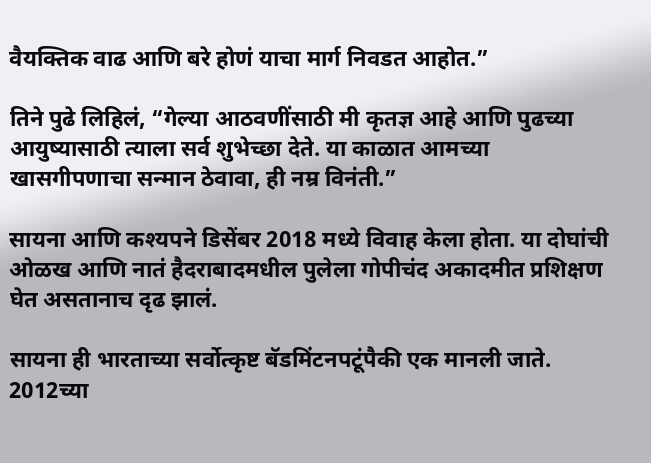वैयक्तिक वाढ आणि बरे होणं याचा मार्ग निवडत आहोत.”

तिने पुढे लिहिलं, “गेल्या आठवणींसाठी मी कृतज्ञ आहे आणि पुढच्या आयुष्यासाठी त्याला सर्व शुभेच्छा देते. या काळात आमच्या खासगीपणाचा सन्मान ठेवावा, ही नम्र विनंती.”

सायना आणि कश्यपने डिसेंबर 2018 मध्ये विवाह केला होता. या दोघांची ओळख आणि नातं हैदराबादमधील पुलेला गोपीचंद अकादमीत प्रशिक्षण घेत असतानाच दृढ झालं.

सायना ही भारताच्या सर्वोत्कृष्ट बॅडमिंटनपटूंपैकी एक मानली जाते. 2012च्या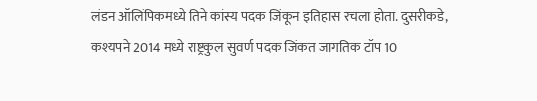लंडन ऑलिंपिकमध्ये तिने कांस्य पदक जिंकून इतिहास रचला होता. दुसरीकडे, कश्यपने 2014 मध्ये राष्ट्रकुल सुवर्ण पदक जिंकत जागतिक टॉप 10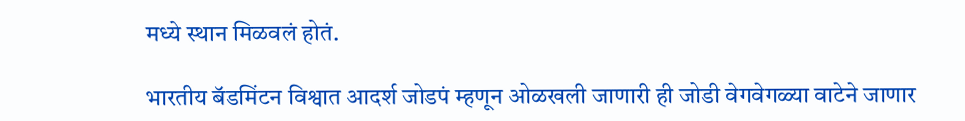मध्ये स्थान मिळवलं होतं.

भारतीय बॅडमिंटन विश्वात आदर्श जोडपं म्हणून ओळखली जाणारी ही जोडी वेगवेगळ्या वाटेने जाणार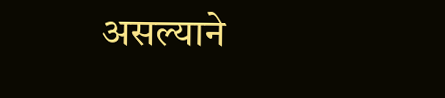असल्याने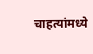चाहत्यांमध्ये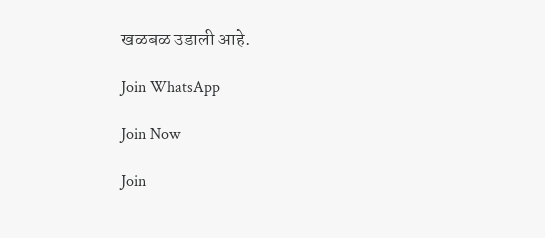खळबळ उडाली आहे.

Join WhatsApp

Join Now

Join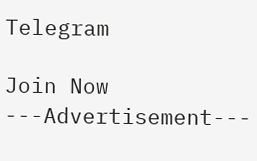Telegram

Join Now
---Advertisement---